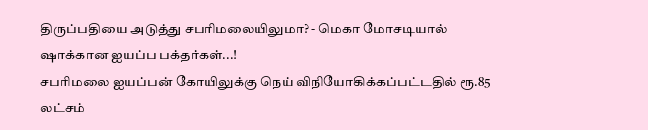திருப்பதியை அடுத்து சபரிமலையிலுமா? - மெகா மோசடியால் ஷாக்கான ஐயப்ப பக்தர்கள்...!
சபரிமலை ஐயப்பன் கோயிலுக்கு நெய் விநியோகிக்கப்பட்டதில் ரூ.85 லட்சம்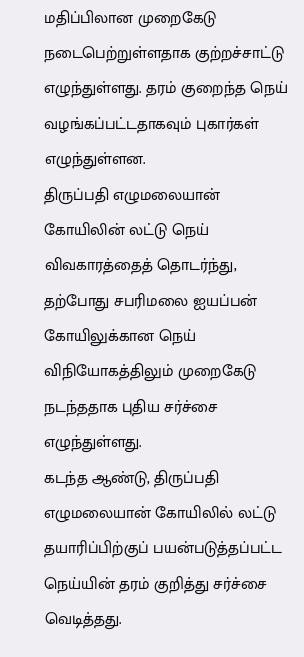மதிப்பிலான முறைகேடு நடைபெற்றுள்ளதாக குற்றச்சாட்டு எழுந்துள்ளது. தரம் குறைந்த நெய் வழங்கப்பட்டதாகவும் புகார்கள் எழுந்துள்ளன.
திருப்பதி எழுமலையான் கோயிலின் லட்டு நெய் விவகாரத்தைத் தொடர்ந்து, தற்போது சபரிமலை ஐயப்பன் கோயிலுக்கான நெய் விநியோகத்திலும் முறைகேடு நடந்ததாக புதிய சர்ச்சை எழுந்துள்ளது.
கடந்த ஆண்டு, திருப்பதி எழுமலையான் கோயிலில் லட்டு தயாரிப்பிற்குப் பயன்படுத்தப்பட்ட நெய்யின் தரம் குறித்து சர்ச்சை வெடித்தது.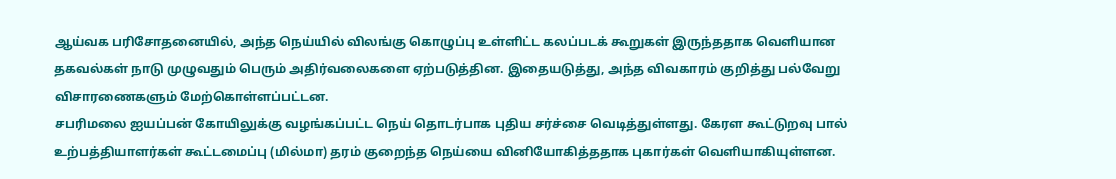ஆய்வக பரிசோதனையில், அந்த நெய்யில் விலங்கு கொழுப்பு உள்ளிட்ட கலப்படக் கூறுகள் இருந்ததாக வெளியான தகவல்கள் நாடு முழுவதும் பெரும் அதிர்வலைகளை ஏற்படுத்தின. இதையடுத்து, அந்த விவகாரம் குறித்து பல்வேறு விசாரணைகளும் மேற்கொள்ளப்பட்டன.
சபரிமலை ஐயப்பன் கோயிலுக்கு வழங்கப்பட்ட நெய் தொடர்பாக புதிய சர்ச்சை வெடித்துள்ளது. கேரள கூட்டுறவு பால் உற்பத்தியாளர்கள் கூட்டமைப்பு (மில்மா) தரம் குறைந்த நெய்யை வினியோகித்ததாக புகார்கள் வெளியாகியுள்ளன.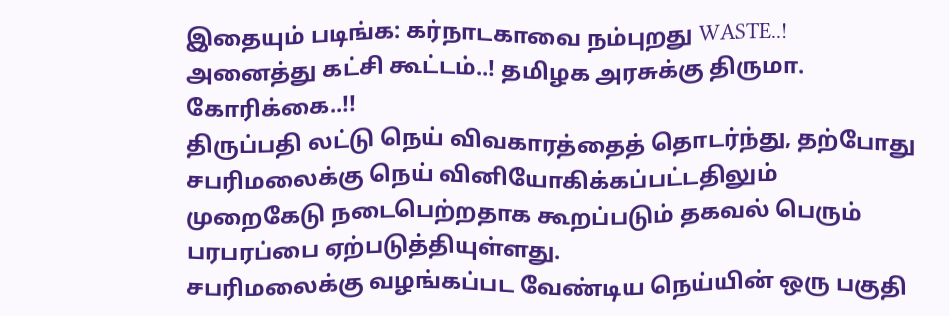இதையும் படிங்க: கர்நாடகாவை நம்புறது WASTE..! அனைத்து கட்சி கூட்டம்..! தமிழக அரசுக்கு திருமா. கோரிக்கை..!!
திருப்பதி லட்டு நெய் விவகாரத்தைத் தொடர்ந்து, தற்போது சபரிமலைக்கு நெய் வினியோகிக்கப்பட்டதிலும் முறைகேடு நடைபெற்றதாக கூறப்படும் தகவல் பெரும் பரபரப்பை ஏற்படுத்தியுள்ளது.
சபரிமலைக்கு வழங்கப்பட வேண்டிய நெய்யின் ஒரு பகுதி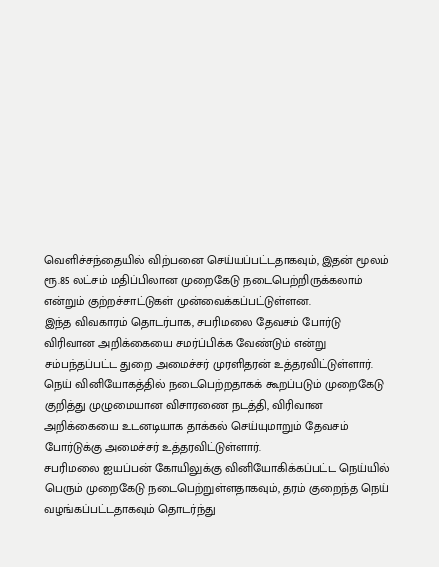வெளிச்சந்தையில் விற்பனை செய்யப்பட்டதாகவும், இதன் மூலம் ரூ.85 லட்சம் மதிப்பிலான முறைகேடு நடைபெற்றிருக்கலாம் என்றும் குற்றச்சாட்டுகள் முன்வைக்கப்பட்டுள்ளன.
இந்த விவகாரம் தொடர்பாக, சபரிமலை தேவசம் போர்டு விரிவான அறிக்கையை சமர்ப்பிக்க வேண்டும் என்று சம்பந்தப்பட்ட துறை அமைச்சர் முரளிதரன் உத்தரவிட்டுள்ளார்.
நெய் வினியோகத்தில் நடைபெற்றதாகக் கூறப்படும் முறைகேடு குறித்து முழுமையான விசாரணை நடத்தி, விரிவான அறிக்கையை உடனடியாக தாக்கல் செய்யுமாறும் தேவசம் போர்டுக்கு அமைச்சர் உத்தரவிட்டுள்ளார்.
சபரிமலை ஐயப்பன் கோயிலுக்கு வினியோகிக்கப்பட்ட நெய்யில் பெரும் முறைகேடு நடைபெற்றுள்ளதாகவும், தரம் குறைந்த நெய் வழங்கப்பட்டதாகவும் தொடர்ந்து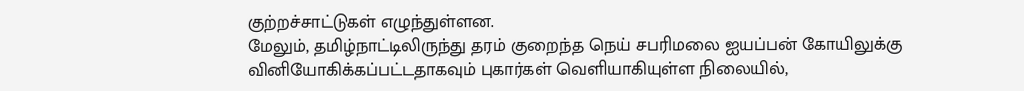குற்றச்சாட்டுகள் எழுந்துள்ளன.
மேலும், தமிழ்நாட்டிலிருந்து தரம் குறைந்த நெய் சபரிமலை ஐயப்பன் கோயிலுக்கு வினியோகிக்கப்பட்டதாகவும் புகார்கள் வெளியாகியுள்ள நிலையில்,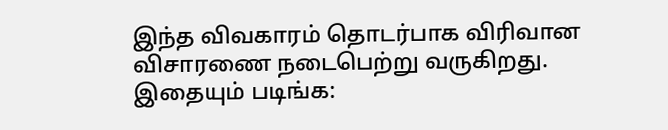இந்த விவகாரம் தொடர்பாக விரிவான விசாரணை நடைபெற்று வருகிறது.
இதையும் படிங்க: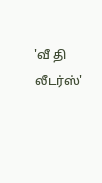'வீ தி லீடர்ஸ்'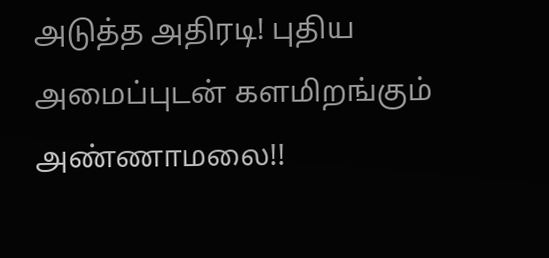அடுத்த அதிரடி! புதிய அமைப்புடன் களமிறங்கும் அண்ணாமலை!!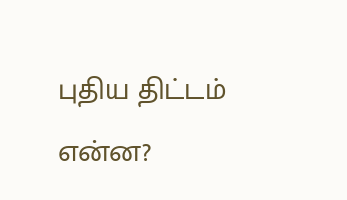புதிய திட்டம் என்ன?